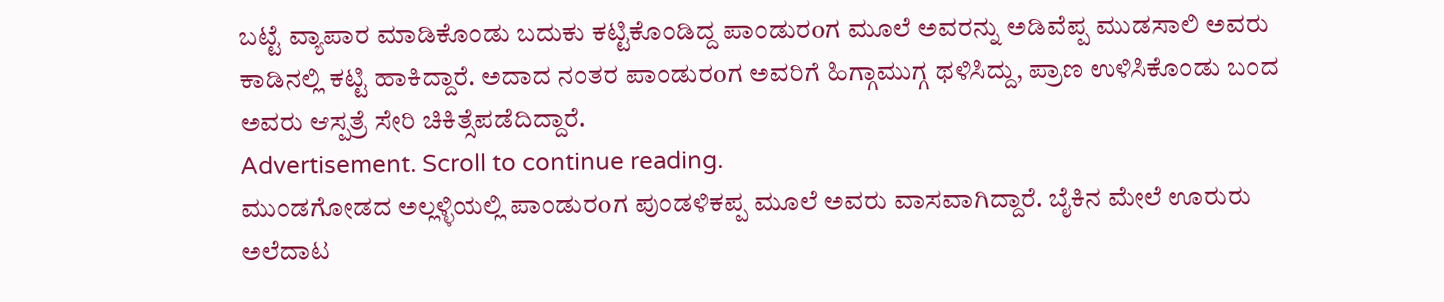ಬಟ್ಟೆ ವ್ಯಾಪಾರ ಮಾಡಿಕೊಂಡು ಬದುಕು ಕಟ್ಟಿಕೊಂಡಿದ್ದ ಪಾಂಡುರoಗ ಮೂಲೆ ಅವರನ್ನು ಅಡಿವೆಪ್ಪ ಮುಡಸಾಲಿ ಅವರು ಕಾಡಿನಲ್ಲಿ ಕಟ್ಟಿ ಹಾಕಿದ್ದಾರೆ. ಅದಾದ ನಂತರ ಪಾಂಡುರoಗ ಅವರಿಗೆ ಹಿಗ್ಗಾಮುಗ್ಗ ಥಳಿಸಿದ್ದು, ಪ್ರಾಣ ಉಳಿಸಿಕೊಂಡು ಬಂದ ಅವರು ಆಸ್ಪತ್ರೆ ಸೇರಿ ಚಿಕಿತ್ಸೆಪಡೆದಿದ್ದಾರೆ.
Advertisement. Scroll to continue reading.
ಮುಂಡಗೋಡದ ಅಲ್ಲಳ್ಳಿಯಲ್ಲಿ ಪಾಂಡುರoಗ ಪುಂಡಳಿಕಪ್ಪ ಮೂಲೆ ಅವರು ವಾಸವಾಗಿದ್ದಾರೆ. ಬೈಕಿನ ಮೇಲೆ ಊರುರು ಅಲೆದಾಟ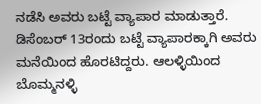ನಡೆಸಿ ಅವರು ಬಟ್ಟೆ ವ್ಯಾಪಾರ ಮಾಡುತ್ತಾರೆ. ಡಿಸೆಂಬರ್ 13ರಂದು ಬಟ್ಟೆ ವ್ಯಾಪಾರಕ್ಕಾಗಿ ಅವರು ಮನೆಯಿಂದ ಹೊರಟಿದ್ದರು. ಆಲಳ್ಳಿಯಿಂದ ಬೊಮ್ಮನಳ್ಳಿ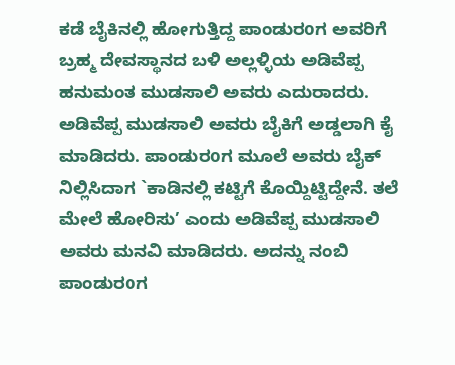ಕಡೆ ಬೈಕಿನಲ್ಲಿ ಹೋಗುತ್ತಿದ್ದ ಪಾಂಡುರoಗ ಅವರಿಗೆ ಬ್ರಹ್ಮ ದೇವಸ್ಥಾನದ ಬಳಿ ಅಲ್ಲಳ್ಳಿಯ ಅಡಿವೆಪ್ಪ ಹನುಮಂತ ಮುಡಸಾಲಿ ಅವರು ಎದುರಾದರು.
ಅಡಿವೆಪ್ಪ ಮುಡಸಾಲಿ ಅವರು ಬೈಕಿಗೆ ಅಡ್ಡಲಾಗಿ ಕೈ ಮಾಡಿದರು. ಪಾಂಡುರoಗ ಮೂಲೆ ಅವರು ಬೈಕ್ ನಿಲ್ಲಿಸಿದಾಗ `ಕಾಡಿನಲ್ಲಿ ಕಟ್ಟಿಗೆ ಕೊಯ್ದಿಟ್ಟಿದ್ದೇನೆ. ತಲೆ ಮೇಲೆ ಹೋರಿಸು’ ಎಂದು ಅಡಿವೆಪ್ಪ ಮುಡಸಾಲಿ ಅವರು ಮನವಿ ಮಾಡಿದರು. ಅದನ್ನು ನಂಬಿ ಪಾಂಡುರoಗ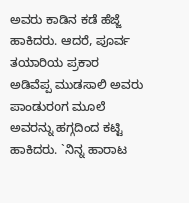ಅವರು ಕಾಡಿನ ಕಡೆ ಹೆಜ್ಜೆ ಹಾಕಿದರು. ಆದರೆ, ಪೂರ್ವ ತಯಾರಿಯ ಪ್ರಕಾರ ಅಡಿವೆಪ್ಪ ಮುಡಸಾಲಿ ಅವರು ಪಾಂಡುರoಗ ಮೂಲೆ ಅವರನ್ನು ಹಗ್ಗದಿಂದ ಕಟ್ಟಿ ಹಾಕಿದರು. `ನಿನ್ನ ಹಾರಾಟ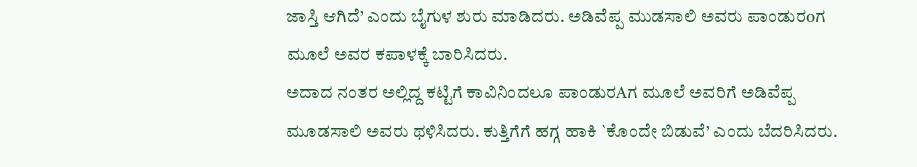ಜಾಸ್ತಿ ಆಗಿದೆ’ ಎಂದು ಬೈಗುಳ ಶುರು ಮಾಡಿದರು. ಅಡಿವೆಪ್ಪ ಮುಡಸಾಲಿ ಅವರು ಪಾಂಡುರoಗ ಮೂಲೆ ಅವರ ಕಪಾಳಕ್ಕೆ ಬಾರಿಸಿದರು.
ಅದಾದ ನಂತರ ಅಲ್ಲಿದ್ದ ಕಟ್ಟಿಗೆ ಕಾವಿನಿಂದಲೂ ಪಾಂಡುರAಗ ಮೂಲೆ ಅವರಿಗೆ ಅಡಿವೆಪ್ಪ ಮೂಡಸಾಲಿ ಅವರು ಥಳಿಸಿದರು. ಕುತ್ತಿಗೆಗೆ ಹಗ್ಗ ಹಾಕಿ `ಕೊಂದೇ ಬಿಡುವೆ’ ಎಂದು ಬೆದರಿಸಿದರು.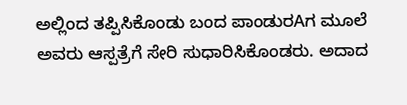ಅಲ್ಲಿಂದ ತಪ್ಪಿಸಿಕೊಂಡು ಬಂದ ಪಾಂಡುರAಗ ಮೂಲೆ ಅವರು ಆಸ್ಪತ್ರೆಗೆ ಸೇರಿ ಸುಧಾರಿಸಿಕೊಂಡರು. ಅದಾದ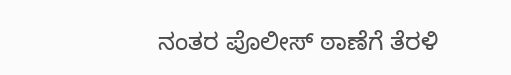ನಂತರ ಪೊಲೀಸ್ ಠಾಣೆಗೆ ತೆರಳಿ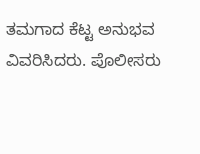ತಮಗಾದ ಕೆಟ್ಟ ಅನುಭವ ವಿವರಿಸಿದರು. ಪೊಲೀಸರು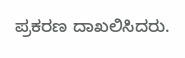ಪ್ರಕರಣ ದಾಖಲಿಸಿದರು.